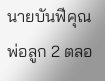นายบันฟีคุณพ่อลูก 2 ตลอ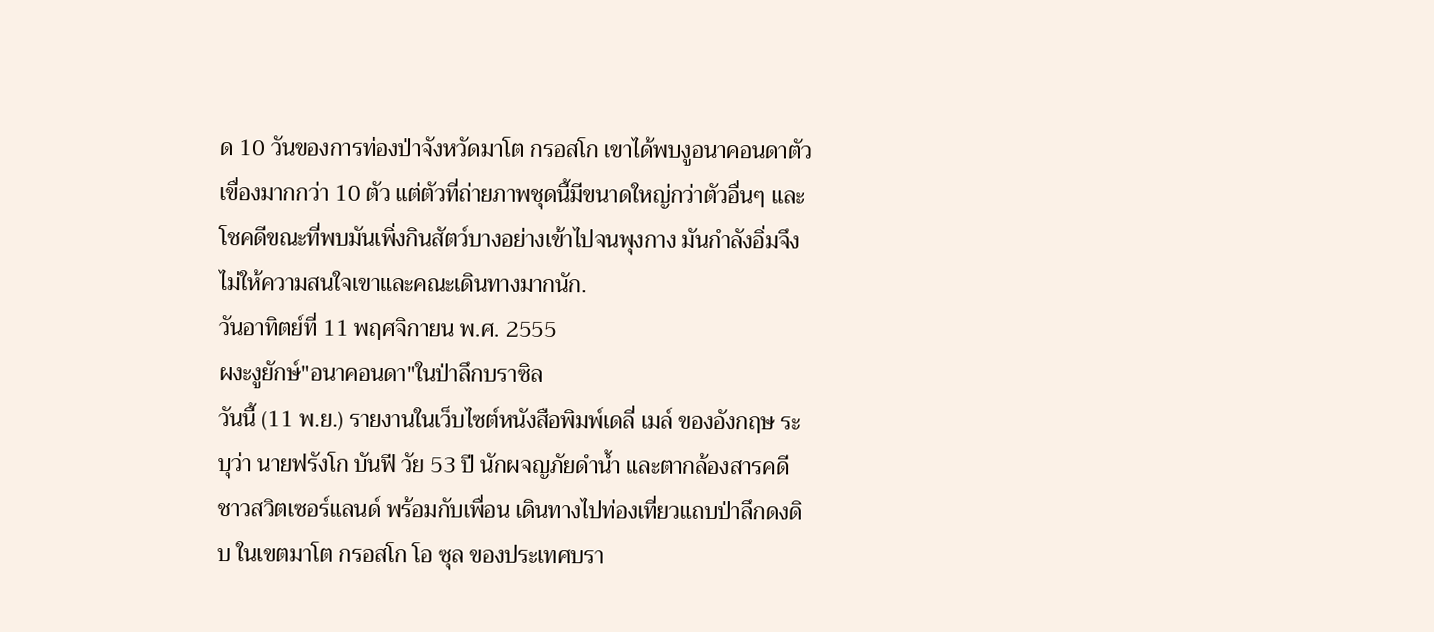ด 10 วันของการท่องป่าจังหวัดมาโต กรอสโก เขาได้พบงูอนาคอนดาตัวเขื่องมากกว่า 10 ตัว แต่ตัวที่ถ่ายภาพชุดนี้มีขนาดใหญ่กว่าตัวอื่นๆ และโชคดีขณะที่พบมันเพิ่งกินสัตว์บางอย่างเข้าไปจนพุงกาง มันกำลังอิ่มจึงไม่ให้ความสนใจเขาและคณะเดินทางมากนัก.
วันอาทิตย์ที่ 11 พฤศจิกายน พ.ศ. 2555
ผงะงูยักษ์"อนาคอนดา"ในป่าลึกบราซิล
วันนี้ (11 พ.ย.) รายงานในเว็บไซต์หนังสือพิมพ์เดลี่ เมล์ ของอังกฤษ ระบุว่า นายฟรังโก บันฟี วัย 53 ปี นักผจญภัยดำน้ำ และตากล้องสารคดีชาวสวิตเซอร์แลนด์ พร้อมกับเพื่อน เดินทางไปท่องเที่ยวแถบป่าลึกดงดิบ ในเขตมาโต กรอสโก โอ ซุล ของประเทศบรา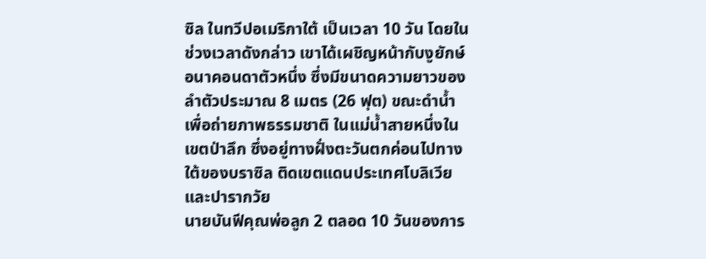ซิล ในทวีปอเมริกาใต้ เป็นเวลา 10 วัน โดยในช่วงเวลาดังกล่าว เขาได้เผชิญหน้ากับงูยักษ์อนาคอนดาตัวหนึ่ง ซึ่งมีขนาดความยาวของลำตัวประมาณ 8 เมตร (26 ฟุต) ขณะดำน้ำเพื่อถ่ายภาพธรรมชาติ ในแม่น้ำสายหนึ่งในเขตป่าลึก ซึ่งอยู่ทางฝั่งตะวันตกค่อนไปทางใต้ของบราซิล ติดเขตแดนประเทศโบลิเวียและปารากวัย
นายบันฟีคุณพ่อลูก 2 ตลอด 10 วันของการ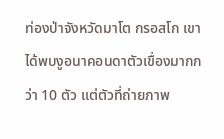ท่องป่าจังหวัดมาโต กรอสโก เขาได้พบงูอนาคอนดาตัวเขื่องมากกว่า 10 ตัว แต่ตัวที่ถ่ายภาพ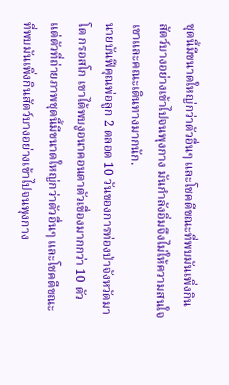ชุดนี้มีขนาดใหญ่กว่าตัวอื่นๆ และโชคดีขณะที่พบมันเพิ่งกินสัตว์บางอย่างเข้าไปจนพุงกาง มันกำลังอิ่มจึงไม่ให้ความสนใจเขาและคณะเดินทางมากนัก.
นายบันฟีคุณพ่อลูก 2 ตลอด 10 วันของการท่องป่าจังหวัดมาโต กรอสโก เขาได้พบงูอนาคอนดาตัวเขื่องมากกว่า 10 ตัว แต่ตัวที่ถ่ายภาพชุดนี้มีขนาดใหญ่กว่าตัวอื่นๆ และโชคดีขณะที่พบมันเพิ่งกินสัตว์บางอย่างเข้าไปจนพุงกาง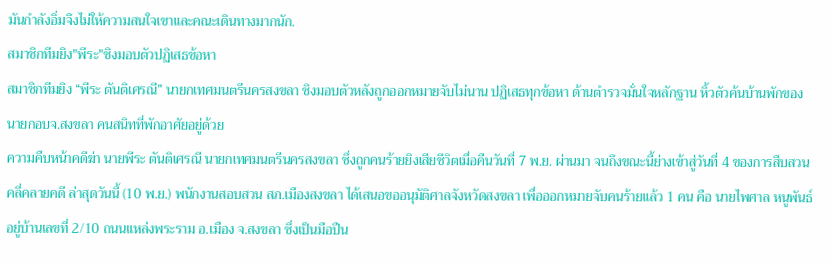มันกำลังอิ่มจึงไม่ให้ความสนใจเขาและคณะเดินทางมากนัก.
สมาชิกทีมยิง"พีระ"ชิงมอบตัวปฏิเสธข้อหา
สมาชิกทีมยิง “พีระ ตันติเศรณี” นายกเทศมนตรีนครสงขลา ชิงมอบตัวหลังถูกออกหมายจับไม่นาน ปฏิเสธทุกข้อหา ด้านตำรวจมั่นใจหลักฐาน หิ้วตัวค้นบ้านพักของ นายกอบจ.สงขลา คนสนิทที่พักอาศัยอยู่ด้วย
ความคืบหน้าคดีฆ่า นายพีระ ตันติเศรณี นายกเทศมนตรีนครสงขลา ซึ่งถูกคนร้ายยิงเสียชีวิตเมื่อคืนวันที่ 7 พ.ย. ผ่านมา จนถึงขณะนี้ย่างเข้าสู่วันที่ 4 ของการสืบสวนคลี่คลายคดี ล่าสุดวันนี้ (10 พ.ย.) พนักงานสอบสวน สภ.เมืองสงขลา ได้เสนอขออนุมัติศาลจังหวัดสงขลา เพื่อออกหมายจับคนร้ายแล้ว 1 คน คือ นายไพศาล หนูพันธ์ อยู่บ้านเลขที่ 2/10 ถนนแหล่งพระราม อ.เมือง จ.สงขลา ซึ่งเป็นมือปืน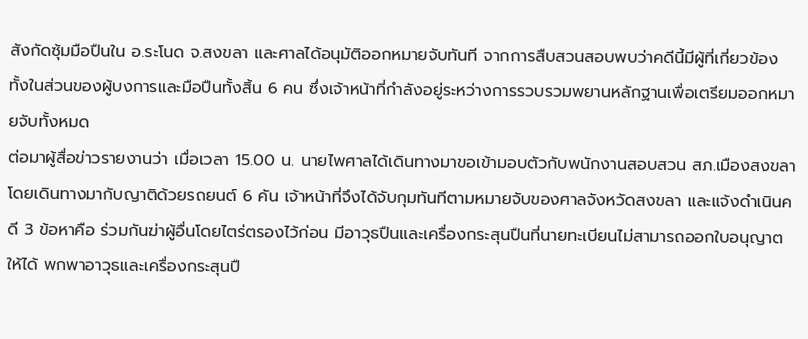สังกัดซุ้มมือปืนใน อ.ระโนด จ.สงขลา และศาลได้อนุมัติออกหมายจับทันที จากการสืบสวนสอบพบว่าคดีนี้มีผู้ที่เกี่ยวข้อง ทั้งในส่วนของผู้บงการและมือปืนทั้งสิ้น 6 คน ซึ่งเจ้าหน้าที่กำลังอยู่ระหว่างการรวบรวมพยานหลักฐานเพื่อเตรียมออกหมายจับทั้งหมด
ต่อมาผู้สื่อข่าวรายงานว่า เมื่อเวลา 15.00 น. นายไพศาลได้เดินทางมาขอเข้ามอบตัวกับพนักงานสอบสวน สภ.เมืองสงขลา โดยเดินทางมากับญาติด้วยรถยนต์ 6 คัน เจ้าหน้าที่จึงได้จับกุมทันทีตามหมายจับของศาลจังหวัดสงขลา และแจ้งดำเนินคดี 3 ข้อหาคือ ร่วมกันฆ่าผู้อื่นโดยไตร่ตรองไว้ก่อน มีอาวุธปืนและเครื่องกระสุนปืนที่นายทะเบียนไม่สามารถออกใบอนุญาตให้ได้ พกพาอาวุธและเครื่องกระสุนปื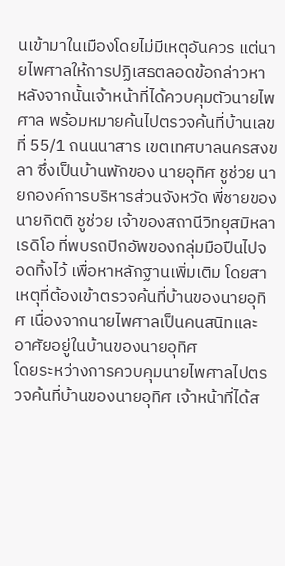นเข้ามาในเมืองโดยไม่มีเหตุอันควร แต่นายไพศาลให้การปฏิเสธตลอดข้อกล่าวหา
หลังจากนั้นเจ้าหน้าที่ได้ควบคุมตัวนายไพศาล พร้อมหมายค้นไปตรวจค้นที่บ้านเลขที่ 55/1 ถนนนาสาร เขตเทศบาลนครสงขลา ซึ่งเป็นบ้านพักของ นายอุทิศ ชูช่วย นายกองค์การบริหารส่วนจังหวัด พี่ชายของ นายกิตติ ชูช่วย เจ้าของสถานีวิทยุสมิหลาเรดิโอ ที่พบรถปิกอัพของกลุ่มมือปืนไปจอดทิ้งไว้ เพื่อหาหลักฐานเพิ่มเติม โดยสาเหตุที่ต้องเข้าตรวจค้นที่บ้านของนายอุทิศ เนื่องจากนายไพศาลเป็นคนสนิทและอาศัยอยู่ในบ้านของนายอุทิศ
โดยระหว่างการควบคุมนายไพศาลไปตรวจค้นที่บ้านของนายอุทิศ เจ้าหน้าที่ได้ส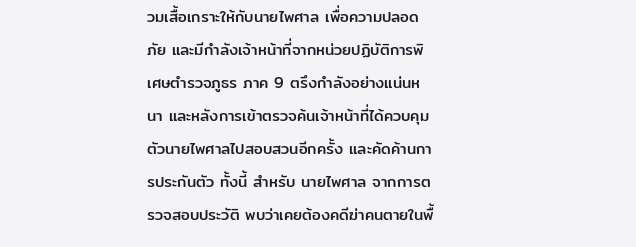วมเสื้อเกราะให้กับนายไพศาล เพื่อความปลอดภัย และมีกำลังเจ้าหน้าที่จากหน่วยปฏิบัติการพิเศษตำรวจภูธร ภาค 9 ตรึงกำลังอย่างแน่นหนา และหลังการเข้าตรวจค้นเจ้าหน้าที่ได้ควบคุมตัวนายไพศาลไปสอบสวนอีกครั้ง และคัดค้านการประกันตัว ทั้งนี้ สำหรับ นายไพศาล จากการตรวจสอบประวัติ พบว่าเคยต้องคดีฆ่าคนตายในพื้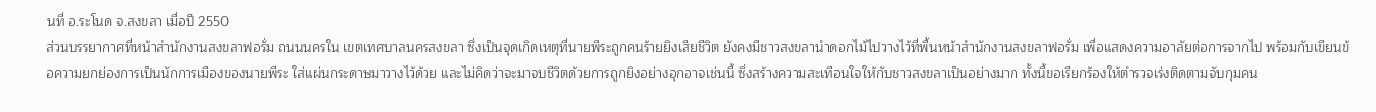นที่ อ.ระโนด จ.สงขลา เมื่อปี 2550
ส่วนบรรยากาศที่หน้าสำนักงานสงขลาฟอรั่ม ถนนนครใน เขตเทศบาลนครสงขลา ซึ่งเป็นจุดเกิดเหตุที่นายพีระถูกคนร้ายยิงเสียชีวิต ยังคงมีชาวสงขลานำดอกไม้ไปวางไว้ที่พื้นหน้าสำนักงานสงขลาฟอรั่ม เพื่อแสดงความอาลัยต่อการจากไป พร้อมกับเขียนข้อความยกย่องการเป็นนักการเมืองของนายพีระ ใส่แผ่นกระดาษมาวางไว้ด้วย และไม่คิดว่าจะมาจบชีวิตด้วยการถูกยิงอย่างอุกอาจเช่นนี้ ซึ่งสร้างความสะเทือนใจให้กับชาวสงขลาเป็นอย่างมาก ทั้งนี้ขอเรียกร้องให้ตำรวจเร่งติดตามจับกุมคน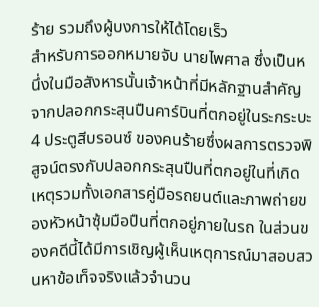ร้าย รวมถึงผู้บงการให้ได้โดยเร็ว
สำหรับการออกหมายจับ นายไพศาล ซึ่งเป็นหนึ่งในมือสังหารนั้นเจ้าหน้าที่มีหลักฐานสำคัญจากปลอกกระสุนปืนคาร์บินที่ตกอยู่ในระกระบะ 4 ประตูสีบรอนซ์ ของคนร้ายซึ่งผลการตรวจพิสูจน์ตรงกับปลอกกระสุนปืนที่ตกอยู่ในที่เกิดเหตุรวมทั้งเอกสารคู่มือรถยนต์และภาพถ่ายของหัวหน้าซุ้มมือปืนที่ตกอยู่ภายในรถ ในส่วนของคดีนี้ได้มีการเชิญผู้เห็นเหตุการณ์มาสอบสวนหาข้อเท็จจริงแล้วจำนวน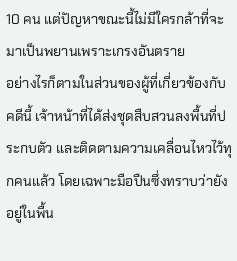10 คน แต่ปัญหาขณะนี้ไม่มีใครกล้าที่จะมาเป็นพยานเพราะเกรงอันตราย
อย่างไรก็ตามในส่วนของผู้ที่เกี่ยวข้องกับคดีนี้ เจ้าหน้าที่ได้ส่งชุดสืบสวนลงพื้นที่ประกบตัว และติดตามความเคลื่อนไหวไว้ทุกคนแล้ว โดยเฉพาะมือปืนซึ่งทราบว่ายังอยู่ในพื้น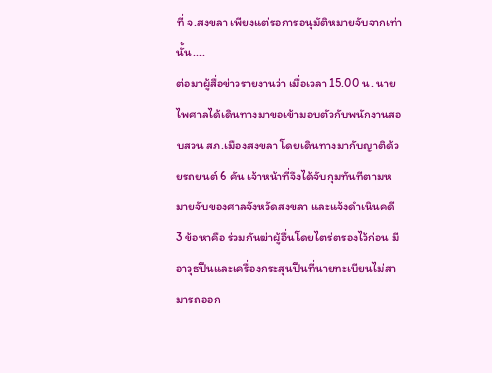ที่ จ.สงขลา เพียงแต่รอการอนุมัติหมายจับจากเท่านั้น....
ต่อมาผู้สื่อข่าวรายงานว่า เมื่อเวลา 15.00 น. นายไพศาลได้เดินทางมาขอเข้ามอบตัวกับพนักงานสอบสวน สภ.เมืองสงขลา โดยเดินทางมากับญาติด้วยรถยนต์ 6 คัน เจ้าหน้าที่จึงได้จับกุมทันทีตามหมายจับของศาลจังหวัดสงขลา และแจ้งดำเนินคดี 3 ข้อหาคือ ร่วมกันฆ่าผู้อื่นโดยไตร่ตรองไว้ก่อน มีอาวุธปืนและเครื่องกระสุนปืนที่นายทะเบียนไม่สามารถออก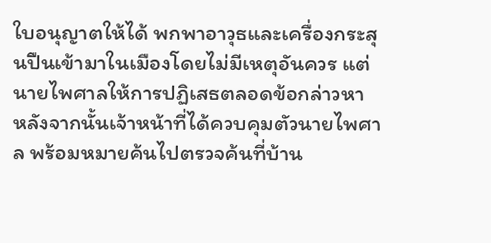ใบอนุญาตให้ได้ พกพาอาวุธและเครื่องกระสุนปืนเข้ามาในเมืองโดยไม่มีเหตุอันควร แต่นายไพศาลให้การปฏิเสธตลอดข้อกล่าวหา
หลังจากนั้นเจ้าหน้าที่ได้ควบคุมตัวนายไพศาล พร้อมหมายค้นไปตรวจค้นที่บ้าน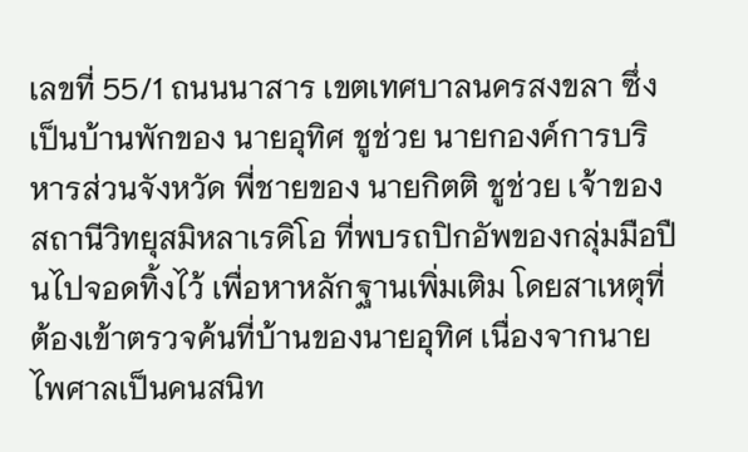เลขที่ 55/1 ถนนนาสาร เขตเทศบาลนครสงขลา ซึ่งเป็นบ้านพักของ นายอุทิศ ชูช่วย นายกองค์การบริหารส่วนจังหวัด พี่ชายของ นายกิตติ ชูช่วย เจ้าของสถานีวิทยุสมิหลาเรดิโอ ที่พบรถปิกอัพของกลุ่มมือปืนไปจอดทิ้งไว้ เพื่อหาหลักฐานเพิ่มเติม โดยสาเหตุที่ต้องเข้าตรวจค้นที่บ้านของนายอุทิศ เนื่องจากนายไพศาลเป็นคนสนิท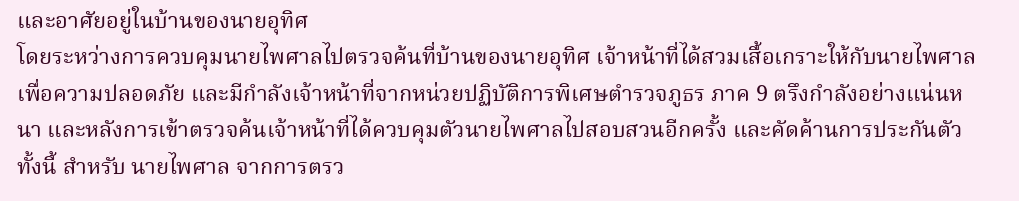และอาศัยอยู่ในบ้านของนายอุทิศ
โดยระหว่างการควบคุมนายไพศาลไปตรวจค้นที่บ้านของนายอุทิศ เจ้าหน้าที่ได้สวมเสื้อเกราะให้กับนายไพศาล เพื่อความปลอดภัย และมีกำลังเจ้าหน้าที่จากหน่วยปฏิบัติการพิเศษตำรวจภูธร ภาค 9 ตรึงกำลังอย่างแน่นหนา และหลังการเข้าตรวจค้นเจ้าหน้าที่ได้ควบคุมตัวนายไพศาลไปสอบสวนอีกครั้ง และคัดค้านการประกันตัว ทั้งนี้ สำหรับ นายไพศาล จากการตรว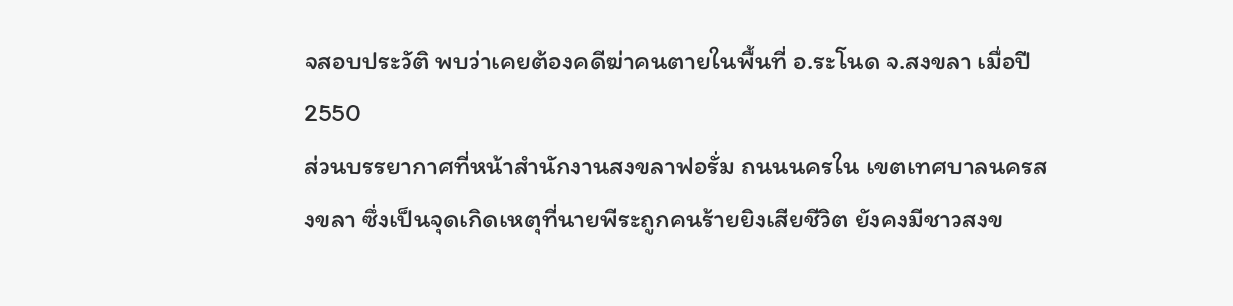จสอบประวัติ พบว่าเคยต้องคดีฆ่าคนตายในพื้นที่ อ.ระโนด จ.สงขลา เมื่อปี 2550
ส่วนบรรยากาศที่หน้าสำนักงานสงขลาฟอรั่ม ถนนนครใน เขตเทศบาลนครสงขลา ซึ่งเป็นจุดเกิดเหตุที่นายพีระถูกคนร้ายยิงเสียชีวิต ยังคงมีชาวสงข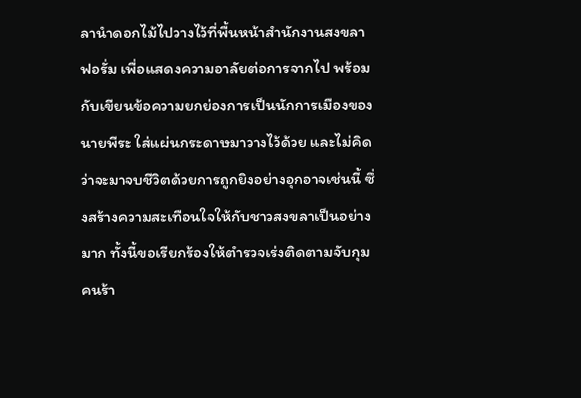ลานำดอกไม้ไปวางไว้ที่พื้นหน้าสำนักงานสงขลาฟอรั่ม เพื่อแสดงความอาลัยต่อการจากไป พร้อมกับเขียนข้อความยกย่องการเป็นนักการเมืองของนายพีระ ใส่แผ่นกระดาษมาวางไว้ด้วย และไม่คิดว่าจะมาจบชีวิตด้วยการถูกยิงอย่างอุกอาจเช่นนี้ ซึ่งสร้างความสะเทือนใจให้กับชาวสงขลาเป็นอย่างมาก ทั้งนี้ขอเรียกร้องให้ตำรวจเร่งติดตามจับกุมคนร้า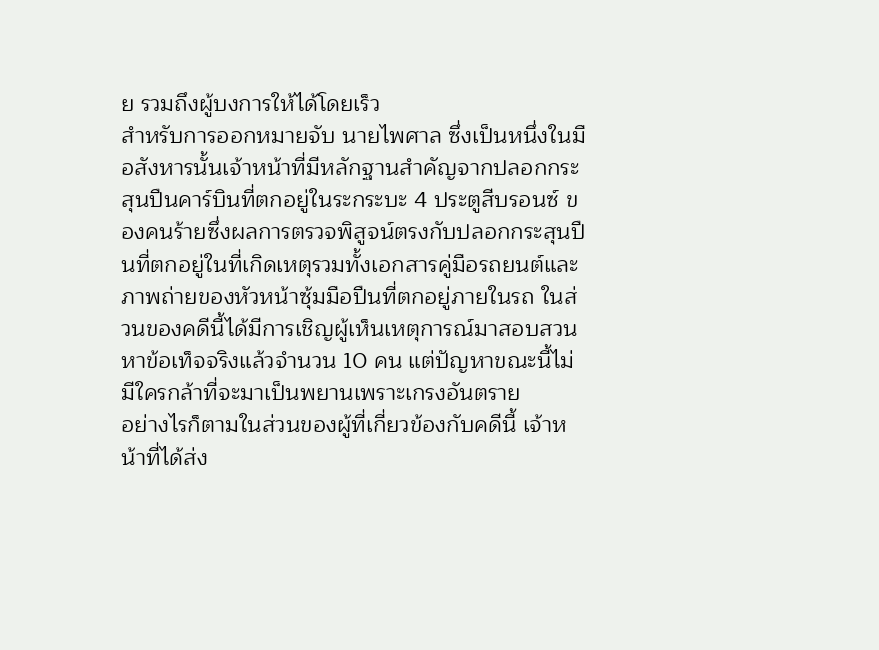ย รวมถึงผู้บงการให้ได้โดยเร็ว
สำหรับการออกหมายจับ นายไพศาล ซึ่งเป็นหนึ่งในมือสังหารนั้นเจ้าหน้าที่มีหลักฐานสำคัญจากปลอกกระสุนปืนคาร์บินที่ตกอยู่ในระกระบะ 4 ประตูสีบรอนซ์ ของคนร้ายซึ่งผลการตรวจพิสูจน์ตรงกับปลอกกระสุนปืนที่ตกอยู่ในที่เกิดเหตุรวมทั้งเอกสารคู่มือรถยนต์และภาพถ่ายของหัวหน้าซุ้มมือปืนที่ตกอยู่ภายในรถ ในส่วนของคดีนี้ได้มีการเชิญผู้เห็นเหตุการณ์มาสอบสวนหาข้อเท็จจริงแล้วจำนวน 10 คน แต่ปัญหาขณะนี้ไม่มีใครกล้าที่จะมาเป็นพยานเพราะเกรงอันตราย
อย่างไรก็ตามในส่วนของผู้ที่เกี่ยวข้องกับคดีนี้ เจ้าหน้าที่ได้ส่ง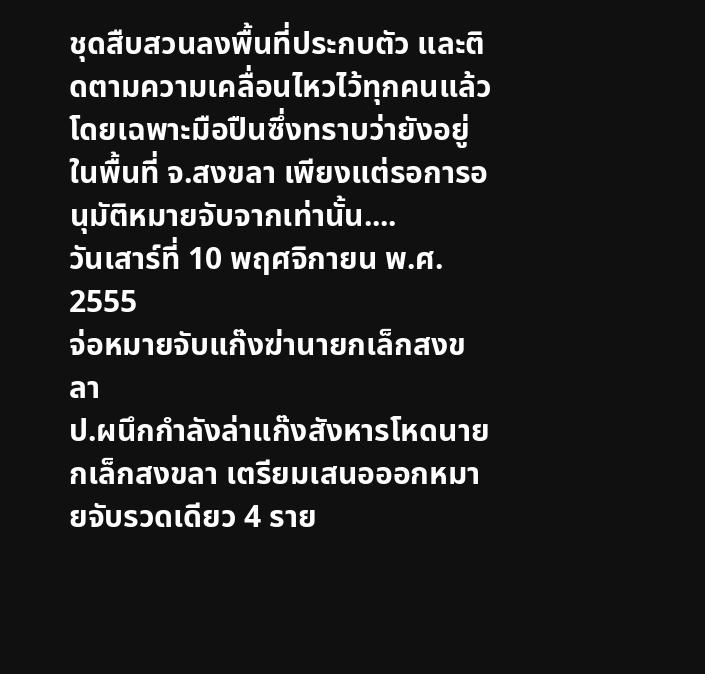ชุดสืบสวนลงพื้นที่ประกบตัว และติดตามความเคลื่อนไหวไว้ทุกคนแล้ว โดยเฉพาะมือปืนซึ่งทราบว่ายังอยู่ในพื้นที่ จ.สงขลา เพียงแต่รอการอนุมัติหมายจับจากเท่านั้น....
วันเสาร์ที่ 10 พฤศจิกายน พ.ศ. 2555
จ่อหมายจับแก๊งฆ่านายกเล็กสงขลา
ป.ผนึกกำลังล่าแก๊งสังหารโหดนายกเล็กสงขลา เตรียมเสนอออกหมายจับรวดเดียว 4 ราย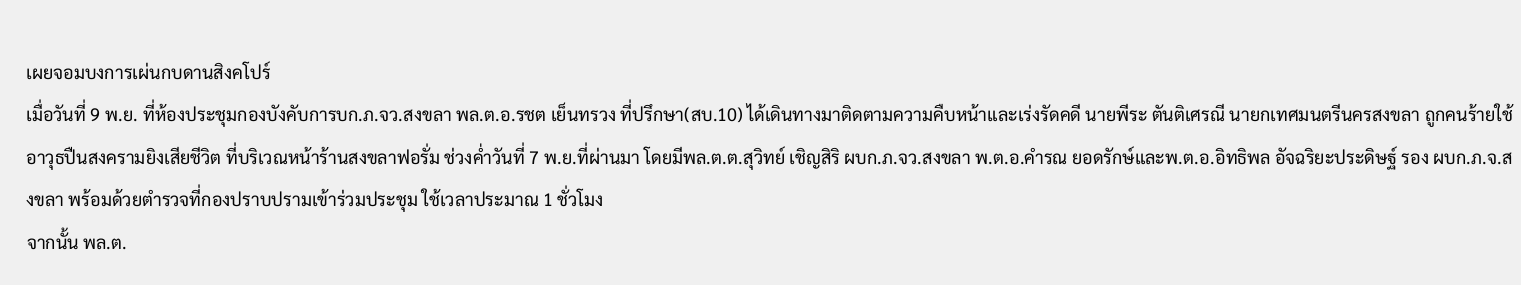เผยจอมบงการเผ่นกบดานสิงคโปร์
เมื่อวันที่ 9 พ.ย. ที่ห้องประชุมกองบังคับการบก.ภ.จว.สงขลา พล.ต.อ.รชต เย็นทรวง ที่ปรึกษา(สบ.10) ได้เดินทางมาติดตามความคืบหน้าและเร่งรัดคดี นายพีระ ตันติเศรณี นายกเทศมนตรีนครสงขลา ถูกคนร้ายใช้อาวุธปืนสงครามยิงเสียชีวิต ที่บริเวณหน้าร้านสงขลาฟอรั่ม ช่วงค่ำวันที่ 7 พ.ย.ที่ผ่านมา โดยมีพล.ต.ต.สุวิทย์ เชิญสิริ ผบก.ภ.จว.สงขลา พ.ต.อ.คำรณ ยอดรักษ์และพ.ต.อ.อิทธิพล อัจฉริยะประดิษฐ์ รอง ผบก.ภ.จ.สงขลา พร้อมด้วยตำรวจที่กองปราบปรามเข้าร่วมประชุม ใช้เวลาประมาณ 1 ชั่วโมง
จากนั้น พล.ต.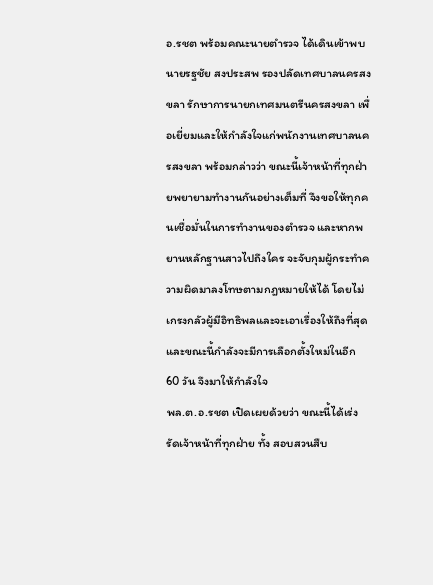อ.รชต พร้อมคณะนายตำรวจ ได้เดินเข้าพบนายรฐชัย สงประสพ รองปลัดเทศบาลนครสงขลา รักษาการนายกเทศมนตรีนครสงขลา เพื่อเยี่ยมและให้กำลังใจแก่พนักงานเทศบาลนครสงขลา พร้อมกล่าวว่า ขณะนี้เจ้าหน้าที่ทุกฝ่ายพยายามทำงานกันอย่างเต็มที่ จึงขอให้ทุกคนเชื่อมั่นในการทำงานของตำรวจ และหากพยานหลักฐานสาวไปถึงใคร จะจับกุมผู้กระทำความผิดมาลงโทษตามกฎหมายให้ได้ โดยไม่เกรงกลัวผู้มีอิทธิพลและจะเอาเรื่องให้ถึงที่สุด และขณะนี้กำลังจะมีการเลือกตั้งใหม่ในอีก 60 วัน จึงมาให้กำลังใจ
พล.ต.อ.รชต เปิดเผยด้วยว่า ขณะนี้ได้เร่งรัดเจ้าหน้าที่ทุกฝ่าย ทั้ง สอบสวนสืบ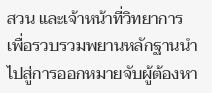สวน และเจ้าหน้าที่วิทยาการ เพื่อรวบรวมพยานหลักฐานนำไปสู่การออกหมายจับผู้ต้องหา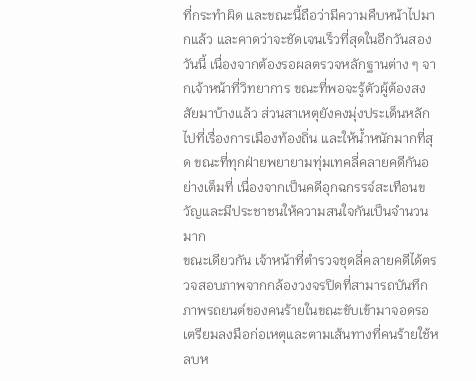ที่กระทำผิด และขณะนี้ถือว่ามีความคืบหน้าไปมากแล้ว และคาดว่าจะชัดเจนเร็วที่สุดในอีกวันสองวันนี้ เนื่องจากต้องรอผลตรวจหลักฐานต่าง ๆ จากเจ้าหน้าที่วิทยาการ ขณะที่พอจะรู้ตัวผู้ต้องสงสัยมาบ้างแล้ว ส่วนสาเหตุยังคงมุ่งประเด็นหลักไปที่เรื่องการเมืองท้องถิ่น และให้น้ำหนักมากที่สุด ขณะที่ทุกฝ่ายพยายามทุ่มเทคลี่คลายคดีกันอย่างเต็มที่ เนื่องจากเป็นคดีอุกฉกรรจ์สะเทือนขวัญและมีประชาชนให้ความสนใจกันเป็นจำนวนมาก
ขณะเดียวกัน เจ้าหน้าที่ตำรวจชุดลี่คลายคดีได้ตรวจสอบภาพจากกล้องวงจรปิดที่สามารถบันทึกภาพรถยนต์ของคนร้ายในขณะขับเข้ามาจอดรอเตรียมลงมือก่อเหตุและตามเส้นทางที่คนร้ายใช้หลบห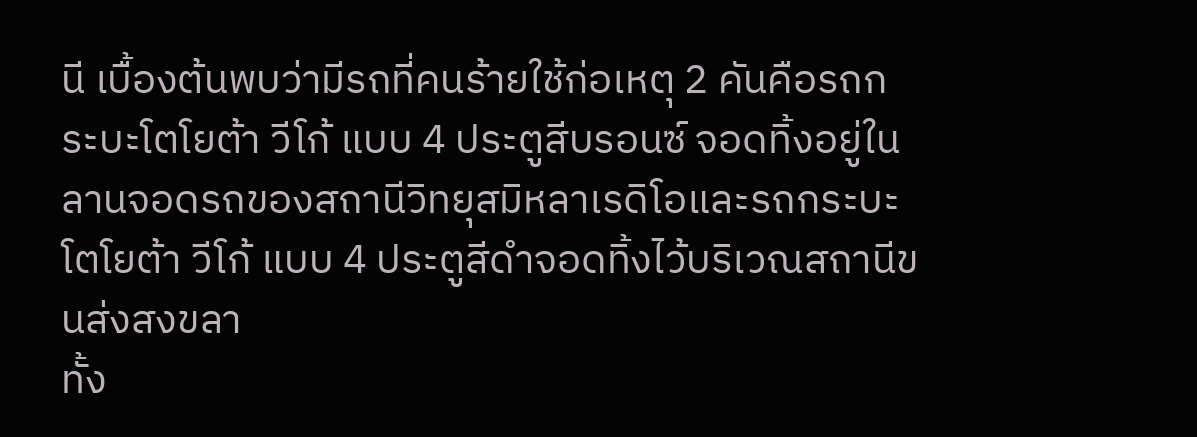นี เบื้องต้นพบว่ามีรถที่คนร้ายใช้ก่อเหตุ 2 คันคือรถกระบะโตโยต้า วีโก้ แบบ 4 ประตูสีบรอนซ์ จอดทิ้งอยู่ในลานจอดรถของสถานีวิทยุสมิหลาเรดิโอและรถกระบะโตโยต้า วีโก้ แบบ 4 ประตูสีดำจอดทิ้งไว้บริเวณสถานีขนส่งสงขลา
ทั้ง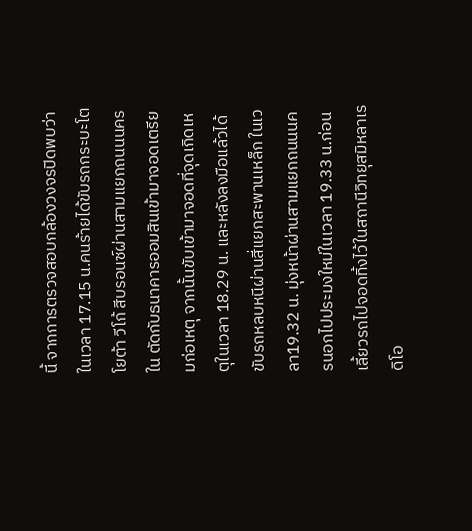นี้ จากการตรวจสอบกล้องวงจรปิดพบว่าในเวลา 17.15 น.คนร้ายได้ขับรถกระบะโตโยต้า วีโก้ สีบรอนซ์ผ่านสามแยกถนนนครใน ตัดกับธนาคารออมสินเข้ามาจอดเตรียมก่อเหตุ จากนั้นขับเข้ามาจอดที่จุดเกิดเหตุในเวลา 18.29 น. และหลังลงมือแล้วได้ขับรถหลบหนีผ่านสี่แยกสะพานเหล็ก ในเวลา19.32 น. มุ่งหน้าผ่านสามแยกถนนนครนอกไปประมงใหม่ในเวลา 19.33 น.ก่อนเลี้ยวรถไปจอดทิ้งไว้ในสถานีวิทยุสมิหลาเรดิโอ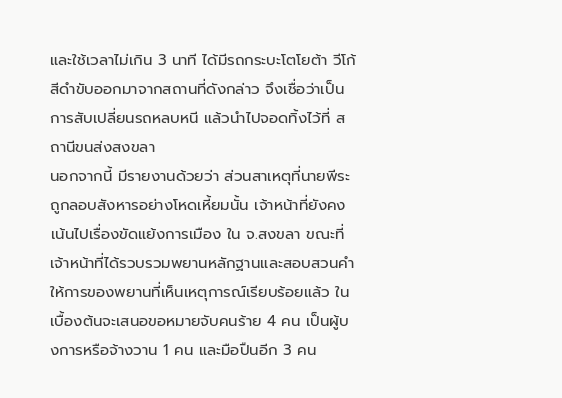และใช้เวลาไม่เกิน 3 นาที ได้มีรถกระบะโตโยต้า วีโก้สีดำขับออกมาจากสถานที่ดังกล่าว จึงเชื่อว่าเป็นการสับเปลี่ยนรถหลบหนี แล้วนำไปจอดทิ้งไว้ที่ สถานีขนส่งสงขลา
นอกจากนี้ มีรายงานด้วยว่า ส่วนสาเหตุที่นายพีระ ถูกลอบสังหารอย่างโหดเหี้ยมนั้น เจ้าหน้าที่ยังคงเน้นไปเรื่องขัดแย้งการเมือง ใน จ.สงขลา ขณะที่ เจ้าหน้าที่ได้รวบรวมพยานหลักฐานและสอบสวนคำให้การของพยานที่เห็นเหตุการณ์เรียบร้อยแล้ว ในเบื้องต้นจะเสนอขอหมายจับคนร้าย 4 คน เป็นผู้บงการหรือจ้างวาน 1 คน และมือปืนอีก 3 คน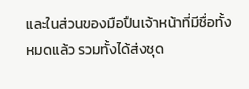และในส่วนของมือปืนเจ้าหน้าที่มีชื่อทั้งหมดแล้ว รวมทั้งได้ส่งชุด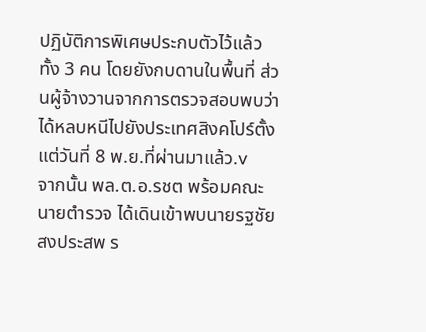ปฏิบัติการพิเศษประกบตัวไว้แล้วทั้ง 3 คน โดยยังกบดานในพื้นที่ ส่วนผู้จ้างวานจากการตรวจสอบพบว่าได้หลบหนีไปยังประเทศสิงคโปร์ตั้งแต่วันที่ 8 พ.ย.ที่ผ่านมาแล้ว.v
จากนั้น พล.ต.อ.รชต พร้อมคณะนายตำรวจ ได้เดินเข้าพบนายรฐชัย สงประสพ ร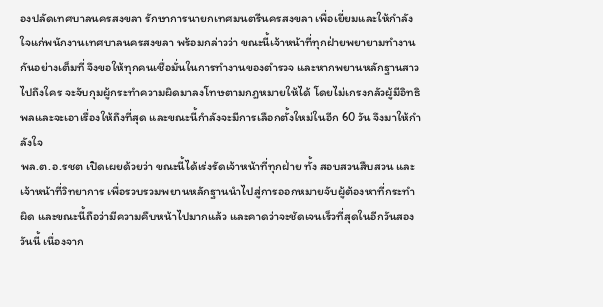องปลัดเทศบาลนครสงขลา รักษาการนายกเทศมนตรีนครสงขลา เพื่อเยี่ยมและให้กำลังใจแก่พนักงานเทศบาลนครสงขลา พร้อมกล่าวว่า ขณะนี้เจ้าหน้าที่ทุกฝ่ายพยายามทำงานกันอย่างเต็มที่ จึงขอให้ทุกคนเชื่อมั่นในการทำงานของตำรวจ และหากพยานหลักฐานสาวไปถึงใคร จะจับกุมผู้กระทำความผิดมาลงโทษตามกฎหมายให้ได้ โดยไม่เกรงกลัวผู้มีอิทธิพลและจะเอาเรื่องให้ถึงที่สุด และขณะนี้กำลังจะมีการเลือกตั้งใหม่ในอีก 60 วัน จึงมาให้กำลังใจ
พล.ต.อ.รชต เปิดเผยด้วยว่า ขณะนี้ได้เร่งรัดเจ้าหน้าที่ทุกฝ่าย ทั้ง สอบสวนสืบสวน และเจ้าหน้าที่วิทยาการ เพื่อรวบรวมพยานหลักฐานนำไปสู่การออกหมายจับผู้ต้องหาที่กระทำผิด และขณะนี้ถือว่ามีความคืบหน้าไปมากแล้ว และคาดว่าจะชัดเจนเร็วที่สุดในอีกวันสองวันนี้ เนื่องจาก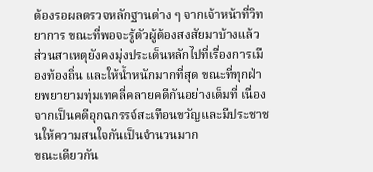ต้องรอผลตรวจหลักฐานต่าง ๆ จากเจ้าหน้าที่วิทยาการ ขณะที่พอจะรู้ตัวผู้ต้องสงสัยมาบ้างแล้ว ส่วนสาเหตุยังคงมุ่งประเด็นหลักไปที่เรื่องการเมืองท้องถิ่น และให้น้ำหนักมากที่สุด ขณะที่ทุกฝ่ายพยายามทุ่มเทคลี่คลายคดีกันอย่างเต็มที่ เนื่องจากเป็นคดีอุกฉกรรจ์สะเทือนขวัญและมีประชาชนให้ความสนใจกันเป็นจำนวนมาก
ขณะเดียวกัน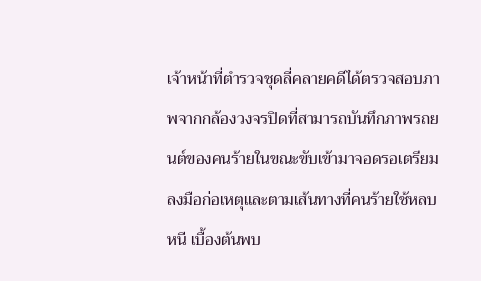เจ้าหน้าที่ตำรวจชุดลี่คลายคดีได้ตรวจสอบภาพจากกล้องวงจรปิดที่สามารถบันทึกภาพรถยนต์ของคนร้ายในขณะขับเข้ามาจอดรอเตรียมลงมือก่อเหตุและตามเส้นทางที่คนร้ายใช้หลบหนี เบื้องต้นพบ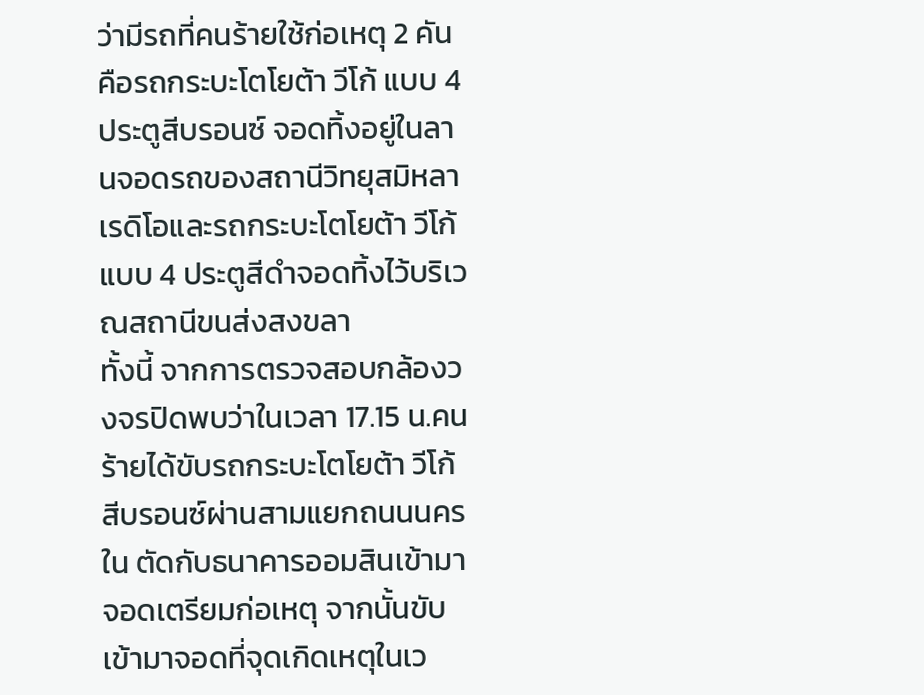ว่ามีรถที่คนร้ายใช้ก่อเหตุ 2 คันคือรถกระบะโตโยต้า วีโก้ แบบ 4 ประตูสีบรอนซ์ จอดทิ้งอยู่ในลานจอดรถของสถานีวิทยุสมิหลาเรดิโอและรถกระบะโตโยต้า วีโก้ แบบ 4 ประตูสีดำจอดทิ้งไว้บริเวณสถานีขนส่งสงขลา
ทั้งนี้ จากการตรวจสอบกล้องวงจรปิดพบว่าในเวลา 17.15 น.คนร้ายได้ขับรถกระบะโตโยต้า วีโก้ สีบรอนซ์ผ่านสามแยกถนนนครใน ตัดกับธนาคารออมสินเข้ามาจอดเตรียมก่อเหตุ จากนั้นขับเข้ามาจอดที่จุดเกิดเหตุในเว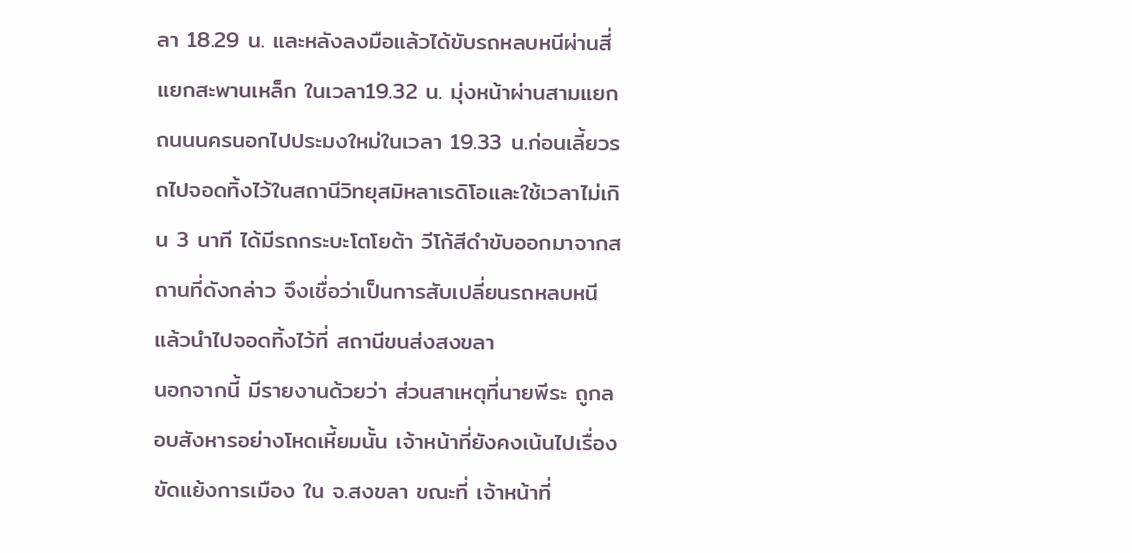ลา 18.29 น. และหลังลงมือแล้วได้ขับรถหลบหนีผ่านสี่แยกสะพานเหล็ก ในเวลา19.32 น. มุ่งหน้าผ่านสามแยกถนนนครนอกไปประมงใหม่ในเวลา 19.33 น.ก่อนเลี้ยวรถไปจอดทิ้งไว้ในสถานีวิทยุสมิหลาเรดิโอและใช้เวลาไม่เกิน 3 นาที ได้มีรถกระบะโตโยต้า วีโก้สีดำขับออกมาจากสถานที่ดังกล่าว จึงเชื่อว่าเป็นการสับเปลี่ยนรถหลบหนี แล้วนำไปจอดทิ้งไว้ที่ สถานีขนส่งสงขลา
นอกจากนี้ มีรายงานด้วยว่า ส่วนสาเหตุที่นายพีระ ถูกลอบสังหารอย่างโหดเหี้ยมนั้น เจ้าหน้าที่ยังคงเน้นไปเรื่องขัดแย้งการเมือง ใน จ.สงขลา ขณะที่ เจ้าหน้าที่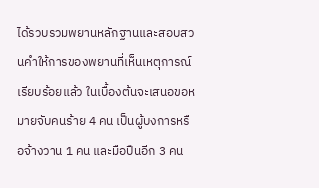ได้รวบรวมพยานหลักฐานและสอบสวนคำให้การของพยานที่เห็นเหตุการณ์เรียบร้อยแล้ว ในเบื้องต้นจะเสนอขอหมายจับคนร้าย 4 คน เป็นผู้บงการหรือจ้างวาน 1 คน และมือปืนอีก 3 คน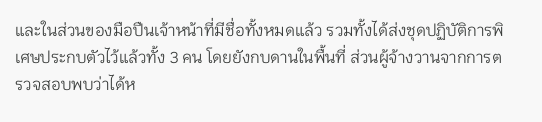และในส่วนของมือปืนเจ้าหน้าที่มีชื่อทั้งหมดแล้ว รวมทั้งได้ส่งชุดปฏิบัติการพิเศษประกบตัวไว้แล้วทั้ง 3 คน โดยยังกบดานในพื้นที่ ส่วนผู้จ้างวานจากการตรวจสอบพบว่าได้ห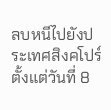ลบหนีไปยังประเทศสิงคโปร์ตั้งแต่วันที่ 8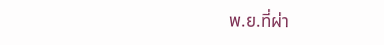พ.ย.ที่ผ่า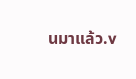นมาแล้ว.v